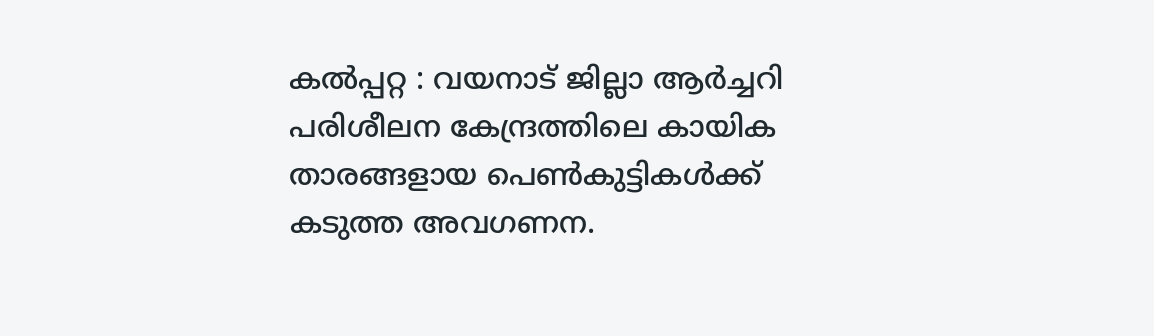കൽപ്പറ്റ : വയനാട് ജില്ലാ ആർച്ചറി പരിശീലന കേന്ദ്രത്തിലെ കായിക താരങ്ങളായ പെൺകുട്ടികൾക്ക് കടുത്ത അവഗണന.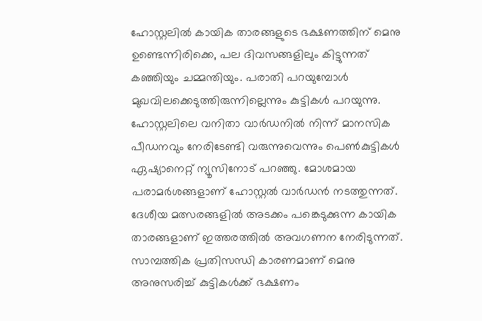ഹോസ്റ്റലിൽ കായിക താരങ്ങളുടെ ഭക്ഷണത്തിന് മെനു ഉണ്ടെന്നിരിക്കെ, പല ദിവസങ്ങളിലും കിട്ടുന്നത് കഞ്ഞിയും ചമ്മന്തിയും. പരാതി പറയുമ്പോൾ മുഖവിലക്കെടുത്തിരുന്നില്ലെന്നും കുട്ടികൾ പറയുന്നു.
ഹോസ്റ്റലിലെ വനിതാ വാർഡനിൽ നിന്ന് മാനസിക പീഡനവും നേരിടേണ്ടി വരുന്നുവെന്നും പെൺകുട്ടികൾ ഏഷ്യാനെറ്റ് ന്യൂസിനോട് പറഞ്ഞു. മോശമായ പരാമർശങ്ങളാണ് ഹോസ്റ്റൽ വാർഡൻ നടത്തുന്നത്. ദേശീയ മത്സരങ്ങളിൽ അടക്കം പങ്കെടുക്കുന്ന കായിക താരങ്ങളാണ് ഇത്തരത്തിൽ അവഗണന നേരിടുന്നത്.
സാമ്പത്തിക പ്രതിസന്ധി കാരണമാണ് മെനു അനുസരിച്ച് കുട്ടികൾക്ക് ഭക്ഷണം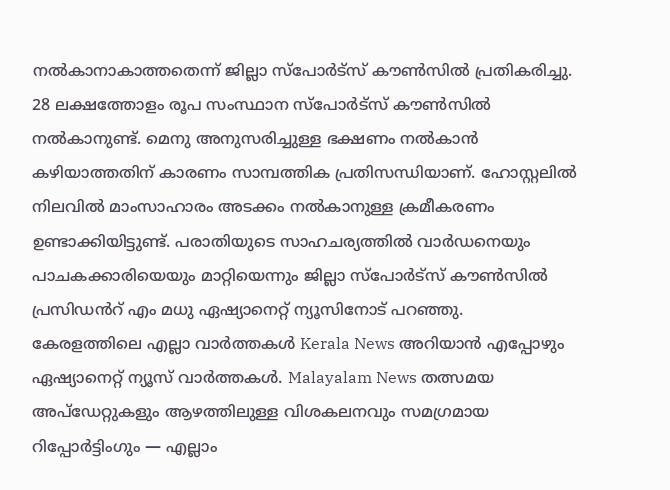നൽകാനാകാത്തതെന്ന് ജില്ലാ സ്പോർട്സ് കൗൺസിൽ പ്രതികരിച്ചു. 28 ലക്ഷത്തോളം രൂപ സംസ്ഥാന സ്പോർട്സ് കൗൺസിൽ നൽകാനുണ്ട്. മെനു അനുസരിച്ചുള്ള ഭക്ഷണം നൽകാൻ കഴിയാത്തതിന് കാരണം സാമ്പത്തിക പ്രതിസന്ധിയാണ്. ഹോസ്റ്റലിൽ നിലവിൽ മാംസാഹാരം അടക്കം നൽകാനുള്ള ക്രമീകരണം ഉണ്ടാക്കിയിട്ടുണ്ട്. പരാതിയുടെ സാഹചര്യത്തിൽ വാർഡനെയും പാചകക്കാരിയെയും മാറ്റിയെന്നും ജില്ലാ സ്പോർട്സ് കൗൺസിൽ പ്രസിഡൻറ് എം മധു ഏഷ്യാനെറ്റ് ന്യൂസിനോട് പറഞ്ഞു.
കേരളത്തിലെ എല്ലാ വാർത്തകൾ Kerala News അറിയാൻ എപ്പോഴും ഏഷ്യാനെറ്റ് ന്യൂസ് വാർത്തകൾ. Malayalam News തത്സമയ അപ്ഡേറ്റുകളും ആഴത്തിലുള്ള വിശകലനവും സമഗ്രമായ റിപ്പോർട്ടിംഗും — എല്ലാം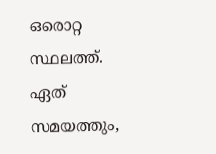ഒരൊറ്റ സ്ഥലത്ത്. ഏത് സമയത്തും,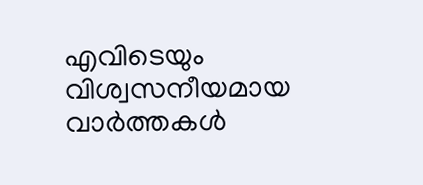എവിടെയും വിശ്വസനീയമായ വാർത്തകൾ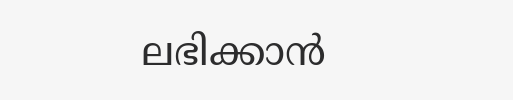ലഭിക്കാൻ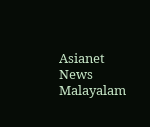Asianet News Malayalam